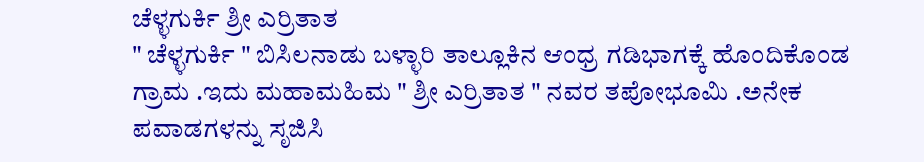ಚೆಳ್ಳಗುರ್ಕಿ ಶ್ರೀ ಎರ್ರಿತಾತ
" ಚೆಳ್ಳಗುರ್ಕಿ " ಬಿಸಿಲನಾಡು ಬಳ್ಳಾರಿ ತಾಲ್ಲೂಕಿನ ಆಂಧ್ರ ಗಡಿಭಾಗಕ್ಕೆ ಹೊಂದಿಕೊಂಡ ಗ್ರಾಮ .ಇದು ಮಹಾಮಹಿಮ " ಶ್ರೀ ಎರ್ರಿತಾತ " ನವರ ತಪೋಭೂಮಿ .ಅನೇಕ ಪವಾಡಗಳನ್ನು ಸೃಜಿಸಿ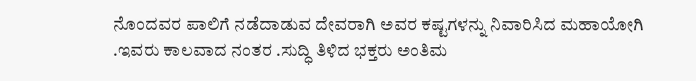ನೊಂದವರ ಪಾಲಿಗೆ ನಡೆದಾಡುವ ದೇವರಾಗಿ ಅವರ ಕಷ್ಟಗಳನ್ನು ನಿವಾರಿಸಿದ ಮಹಾಯೋಗಿ .ಇವರು ಕಾಲವಾದ ನಂತರ .ಸುದ್ಧಿ ತಿಳಿದ ಭಕ್ತರು ಅಂತಿಮ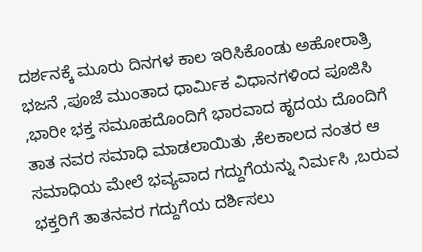ದರ್ಶನಕ್ಕೆ ಮೂರು ದಿನಗಳ ಕಾಲ ಇರಿಸಿಕೊಂಡು ಅಹೋರಾತ್ರಿ ಭಜನೆ ,ಪೂಜೆ ಮುಂತಾದ ಧಾರ್ಮಿಕ ವಿಧಾನಗಳಿಂದ ಪೂಜಿಸಿ ,ಭಾರೀ ಭಕ್ತ ಸಮೂಹದೊಂದಿಗೆ ಭಾರವಾದ ಹೃದಯ ದೊಂದಿಗೆ ತಾತ ನವರ ಸಮಾಧಿ ಮಾಡಲಾಯಿತು ,ಕೆಲಕಾಲದ ನಂತರ ಆ ಸಮಾಧಿಯ ಮೇಲೆ ಭವ್ಯವಾದ ಗದ್ದುಗೆಯನ್ನು ನಿರ್ಮಸಿ ,ಬರುವ ಭಕ್ತರಿಗೆ ತಾತನವರ ಗದ್ದುಗೆಯ ದರ್ಶಿಸಲು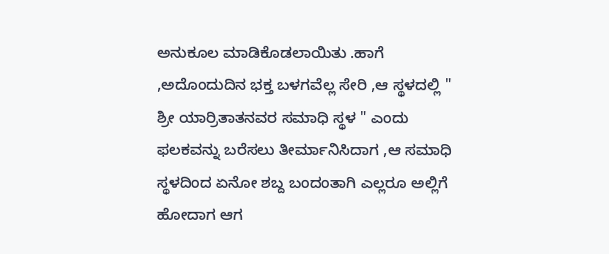ಅನುಕೂಲ ಮಾಡಿಕೊಡಲಾಯಿತು .ಹಾಗೆ ,ಅದೊಂದುದಿನ ಭಕ್ತ ಬಳಗವೆಲ್ಲ ಸೇರಿ ,ಆ ಸ್ಥಳದಲ್ಲಿ " ಶ್ರೀ ಯಾರ್ರಿತಾತನವರ ಸಮಾಧಿ ಸ್ಥಳ " ಎಂದು ಫಲಕವನ್ನು ಬರೆಸಲು ತೀರ್ಮಾನಿಸಿದಾಗ ,ಆ ಸಮಾಧಿ ಸ್ಥಳದಿಂದ ಏನೋ ಶಬ್ದ ಬಂದಂತಾಗಿ ಎಲ್ಲರೂ ಅಲ್ಲಿಗೆ ಹೋದಾಗ ಆಗ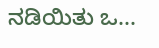ನಡಿಯಿತು ಒ...